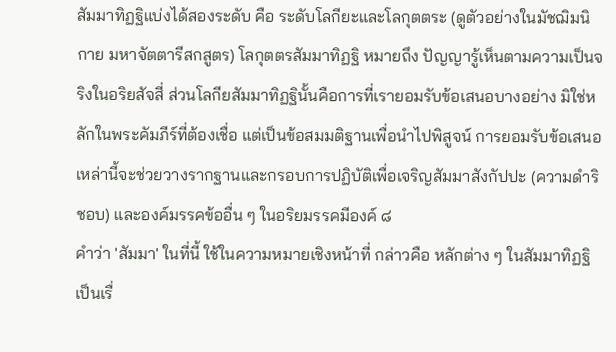สัมมาทิฏฐิแบ่งได้สองระดับ คือ ระดับโลกียะและโลกุตตระ (ดูตัวอย่างในมัชฌิมนิกาย มหาจัตตารีสกสูตร) โลกุตตรสัมมาทิฏฐิ หมายถึง ปัญญารู้เห็นตามความเป็นจริงในอริยสัจสี่ ส่วนโลกียสัมมาทิฏฐินั้นคือการที่เรายอมรับข้อเสนอบางอย่าง มิใช่หลักในพระคัมภีร์ที่ต้องเชื่อ แต่เป็นข้อสมมติฐานเพื่อนำไปพิสูจน์ การยอมรับข้อเสนอเหล่านี้จะช่วยวางรากฐานและกรอบการปฏิบัติเพื่อเจริญสัมมาสังกัปปะ (ความดำริชอบ) และองค์มรรคข้ออื่น ๆ ในอริยมรรคมีองค์ ๘
คำว่า 'สัมมา' ในที่นี้ ใช้ในความหมายเชิงหน้าที่ กล่าวคือ หลักต่าง ๆ ในสัมมาทิฏฐิเป็นเรื่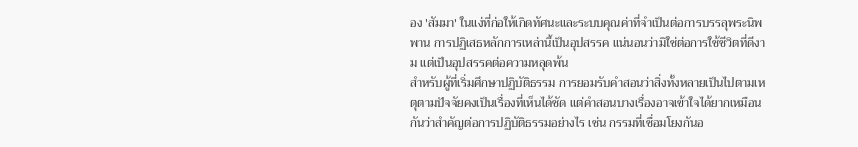อง 'สัมมา' ในแง่ที่ก่อให้เกิดทัศนะและระบบคุณค่าที่จำเป็นต่อการบรรลุพระนิพพาน การปฏิเสธหลักการเหล่านี้เป็นอุปสรรค แน่นอนว่ามิใช่ต่อการใช้ชีวิตที่ดีงาม แต่เป็นอุปสรรคต่อความหลุดพ้น
สำหรับผู้ที่เริ่มศึกษาปฏิบัติธรรม การยอมรับคำสอนว่าสิ่งทั้งหลายเป็นไปตามเหตุตามปัจจัยคงเป็นเรื่องที่เห็นได้ชัด แต่คำสอนบางเรื่องอาจเข้าใจได้ยากเหมือนกันว่าสำคัญต่อการปฏิบัติธรรมอย่างไร เช่น กรรมที่เชื่อมโยงกันอ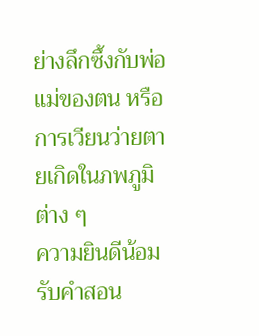ย่างลึกซึ้งกับพ่อแม่ของตน หรือการเวียนว่ายตายเกิดในภพภูมิต่าง ๆ
ความยินดีน้อมรับคำสอน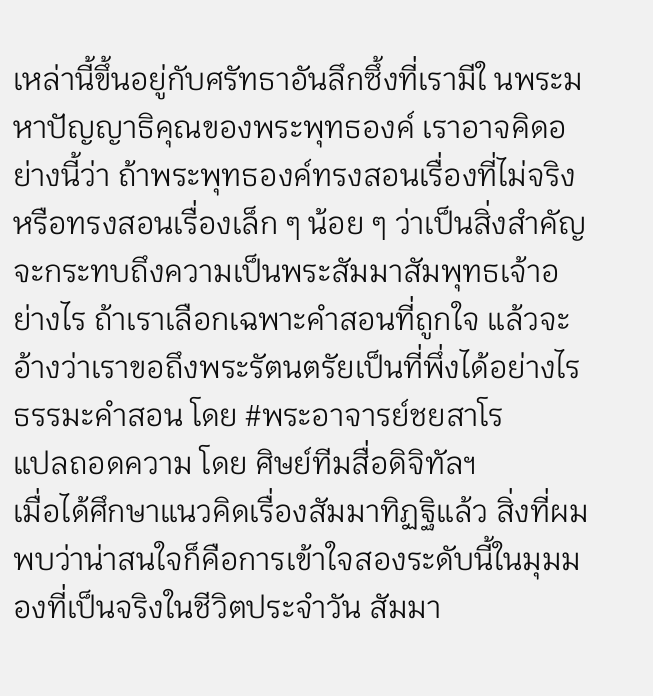เหล่านี้ขึ้นอยู่กับศรัทธาอันลึกซึ้งที่เรามีใ นพระมหาปัญญาธิคุณของพระพุทธองค์ เราอาจคิดอย่างนี้ว่า ถ้าพระพุทธองค์ทรงสอนเรื่องที่ไม่จริง หรือทรงสอนเรื่องเล็ก ๆ น้อย ๆ ว่าเป็นสิ่งสำคัญ จะกระทบถึงความเป็นพระสัมมาสัมพุทธเจ้าอย่างไร ถ้าเราเลือกเฉพาะคำสอนที่ถูกใจ แล้วจะอ้างว่าเราขอถึงพระรัตนตรัยเป็นที่พึ่งได้อย่างไร
ธรรมะคำสอน โดย #พระอาจารย์ชยสาโร
แปลถอดความ โดย ศิษย์ทีมสื่อดิจิทัลฯ
เมื่อได้ศึกษาแนวคิดเรื่องสัมมาทิฏฐิแล้ว สิ่งที่ผมพบว่าน่าสนใจก็คือการเข้าใจสองระดับนี้ในมุมมองที่เป็นจริงในชีวิตประจำวัน สัมมา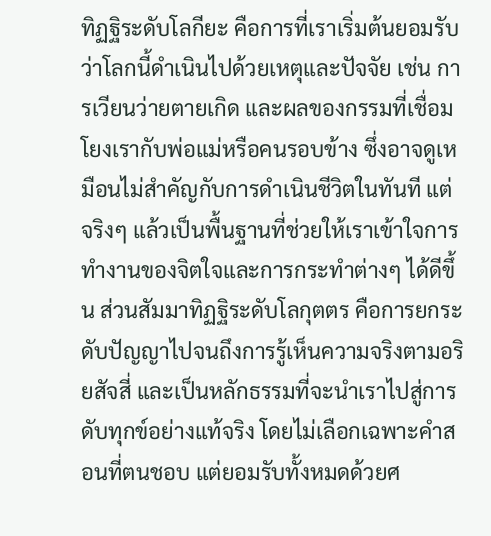ทิฏฐิระดับโลกียะ คือการที่เราเริ่มต้นยอมรับว่าโลกนี้ดำเนินไปด้วยเหตุและปัจจัย เช่น การเวียนว่ายตายเกิด และผลของกรรมที่เชื่อมโยงเรากับพ่อแม่หรือคนรอบข้าง ซึ่งอาจดูเหมือนไม่สำคัญกับการดำเนินชีวิตในทันที แต่จริงๆ แล้วเป็นพื้นฐานที่ช่วยให้เราเข้าใจการทำงานของจิตใจและการกระทำต่างๆ ได้ดีขึ้น ส่วนสัมมาทิฏฐิระดับโลกุตตร คือการยกระดับปัญญาไปจนถึงการรู้เห็นความจริงตามอริยสัจสี่ และเป็นหลักธรรมที่จะนำเราไปสู่การดับทุกข์อย่างแท้จริง โดยไม่เลือกเฉพาะคำสอนที่ตนชอบ แต่ยอมรับทั้งหมดด้วยศ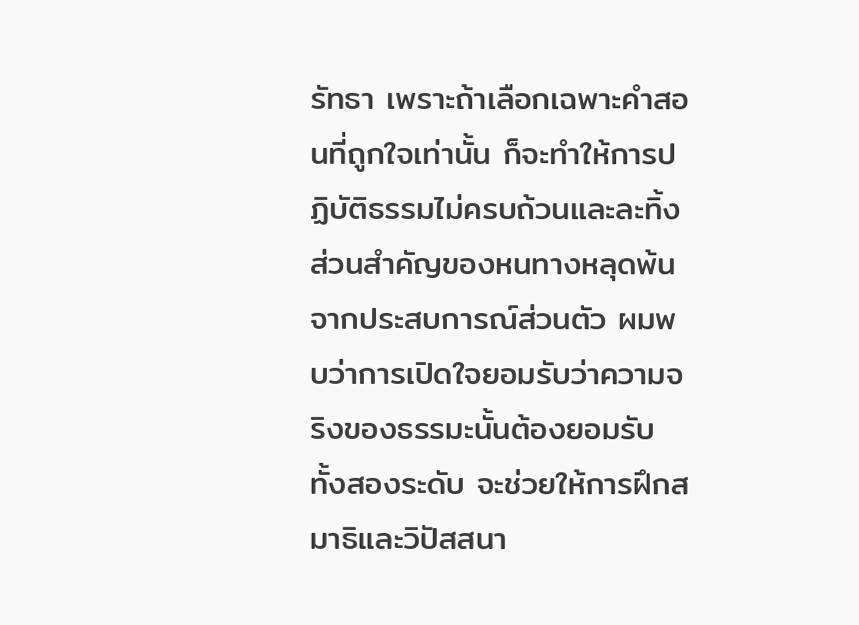รัทธา เพราะถ้าเลือกเฉพาะคำสอนที่ถูกใจเท่านั้น ก็จะทำให้การปฏิบัติธรรมไม่ครบถ้วนและละทิ้งส่วนสำคัญของหนทางหลุดพ้น จากประสบการณ์ส่วนตัว ผมพบว่าการเปิดใจยอมรับว่าความจริงของธรรมะนั้นต้องยอมรับทั้งสองระดับ จะช่วยให้การฝึกสมาธิและวิปัสสนา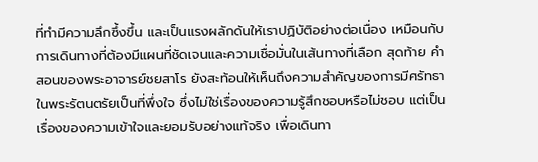ที่ทำมีความลึกซึ้งขึ้น และเป็นแรงผลักดันให้เราปฏิบัติอย่างต่อเนื่อง เหมือนกับการเดินทางที่ต้องมีแผนที่ชัดเจนและความเชื่อมั่นในเส้นทางที่เลือก สุดท้าย คำสอนของพระอาจารย์ชยสาโร ยังสะท้อนให้เห็นถึงความสำคัญของการมีศรัทธาในพระรัตนตรัยเป็นที่พึ่งใจ ซึ่งไม่ใช่เรื่องของความรู้สึกชอบหรือไม่ชอบ แต่เป็นเรื่องของความเข้าใจและยอมรับอย่างแท้จริง เพื่อเดินทา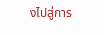งไปสู่การ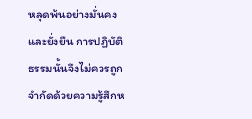หลุดพ้นอย่างมั่นคงและยั่งยืน การปฏิบัติธรรมนั้นจึงไม่ควรถูกจำกัดด้วยความรู้สึกห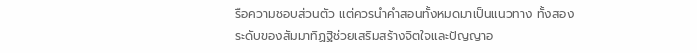รือความชอบส่วนตัว แต่ควรนำคำสอนทั้งหมดมาเป็นแนวทาง ทั้งสองระดับของสัมมาทิฏฐิช่วยเสริมสร้างจิตใจและปัญญาอ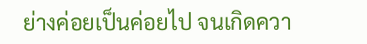ย่างค่อยเป็นค่อยไป จนเกิดควา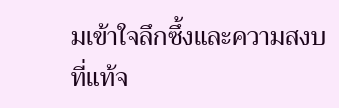มเข้าใจลึกซึ้งและความสงบที่แท้จ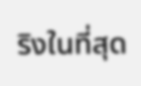ริงในที่สุด